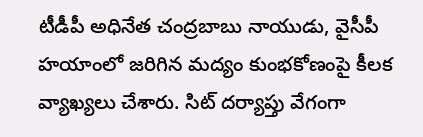టీడీపీ అధినేత చంద్రబాబు నాయుడు, వైసీపీ హయాంలో జరిగిన మద్యం కుంభకోణంపై కీలక వ్యాఖ్యలు చేశారు. సిట్ దర్యాప్తు వేగంగా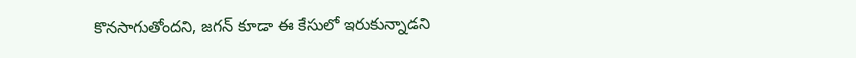కొనసాగుతోందని, జగన్‌ కూడా ఈ కేసులో ఇరుకున్నాడని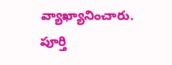వ్యాఖ్యానించారు. పూర్తి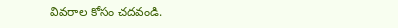వివరాల కోసం చదవండి.